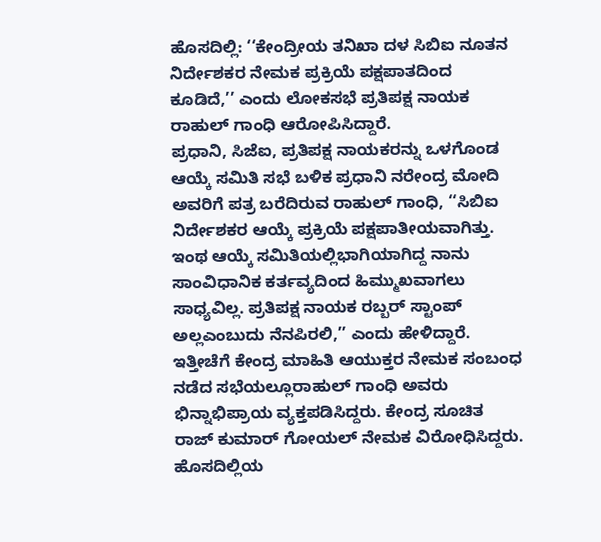ಹೊಸದಿಲ್ಲಿ: ‘‘ಕೇಂದ್ರೀಯ ತನಿಖಾ ದಳ ಸಿಬಿಐ ನೂತನ ನಿರ್ದೇಶಕರ ನೇಮಕ ಪ್ರಕ್ರಿಯೆ ಪಕ್ಷಪಾತದಿಂದ ಕೂಡಿದೆ,’’ ಎಂದು ಲೋಕಸಭೆ ಪ್ರತಿಪಕ್ಷ ನಾಯಕ ರಾಹುಲ್ ಗಾಂಧಿ ಆರೋಪಿಸಿದ್ದಾರೆ.
ಪ್ರಧಾನಿ, ಸಿಜೆಐ, ಪ್ರತಿಪಕ್ಷ ನಾಯಕರನ್ನು ಒಳಗೊಂಡ ಆಯ್ಕೆ ಸಮಿತಿ ಸಭೆ ಬಳಿಕ ಪ್ರಧಾನಿ ನರೇಂದ್ರ ಮೋದಿ ಅವರಿಗೆ ಪತ್ರ ಬರೆದಿರುವ ರಾಹುಲ್ ಗಾಂಧಿ, ‘‘ಸಿಬಿಐ ನಿರ್ದೇಶಕರ ಆಯ್ಕೆ ಪ್ರಕ್ರಿಯೆ ಪಕ್ಷಪಾತೀಯವಾಗಿತ್ತು. ಇಂಥ ಆಯ್ಕೆ ಸಮಿತಿಯಲ್ಲಿಭಾಗಿಯಾಗಿದ್ದ ನಾನು ಸಾಂವಿಧಾನಿಕ ಕರ್ತವ್ಯದಿಂದ ಹಿಮ್ಮುಖವಾಗಲು ಸಾಧ್ಯವಿಲ್ಲ. ಪ್ರತಿಪಕ್ಷ ನಾಯಕ ರಬ್ಬರ್ ಸ್ಟಾಂಪ್ ಅಲ್ಲಎಂಬುದು ನೆನಪಿರಲಿ,’’ ಎಂದು ಹೇಳಿದ್ದಾರೆ.
ಇತ್ತೀಚೆಗೆ ಕೇಂದ್ರ ಮಾಹಿತಿ ಆಯುಕ್ತರ ನೇಮಕ ಸಂಬಂಧ ನಡೆದ ಸಭೆಯಲ್ಲೂರಾಹುಲ್ ಗಾಂಧಿ ಅವರು ಭಿನ್ನಾಭಿಪ್ರಾಯ ವ್ಯಕ್ತಪಡಿಸಿದ್ದರು. ಕೇಂದ್ರ ಸೂಚಿತ ರಾಜ್ ಕುಮಾರ್ ಗೋಯಲ್ ನೇಮಕ ವಿರೋಧಿಸಿದ್ದರು.
ಹೊಸದಿಲ್ಲಿಯ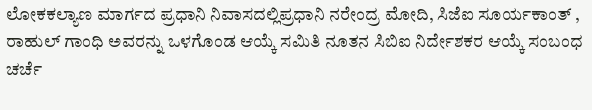ಲೋಕಕಲ್ಯಾಣ ಮಾರ್ಗದ ಪ್ರಧಾನಿ ನಿವಾಸದಲ್ಲಿಪ್ರಧಾನಿ ನರೇಂದ್ರ ಮೋದಿ, ಸಿಜೆಐ ಸೂರ್ಯಕಾಂತ್ , ರಾಹುಲ್ ಗಾಂಧಿ ಅವರನ್ನು ಒಳಗೊಂಡ ಆಯ್ಕೆ ಸಮಿತಿ ನೂತನ ಸಿಬಿಐ ನಿರ್ದೇಶಕರ ಆಯ್ಕೆ ಸಂಬಂಧ ಚರ್ಚೆ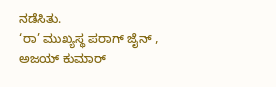ನಡೆಸಿತು.
‘ರಾ’ ಮುಖ್ಯಸ್ಥ ಪರಾಗ್ ಜೈನ್ , ಅಜಯ್ ಕುಮಾರ್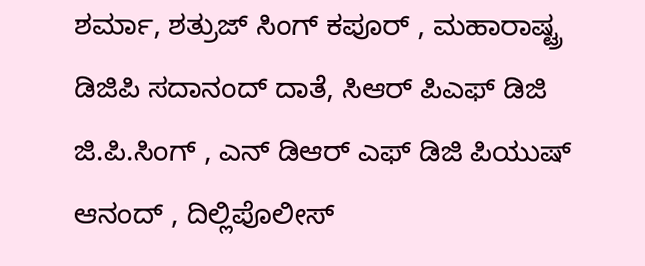ಶರ್ಮಾ, ಶತ್ರುಜ್ ಸಿಂಗ್ ಕಪೂರ್ , ಮಹಾರಾಷ್ಟ್ರ ಡಿಜಿಪಿ ಸದಾನಂದ್ ದಾತೆ, ಸಿಆರ್ ಪಿಎಫ್ ಡಿಜಿ ಜಿ.ಪಿ.ಸಿಂಗ್ , ಎನ್ ಡಿಆರ್ ಎಫ್ ಡಿಜಿ ಪಿಯುಷ್ ಆನಂದ್ , ದಿಲ್ಲಿಪೊಲೀಸ್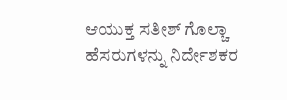ಆಯುಕ್ತ ಸತೀಶ್ ಗೊಲ್ಚಾ ಹೆಸರುಗಳನ್ನು ನಿರ್ದೇಶಕರ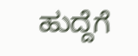ಹುದ್ದೆಗೆ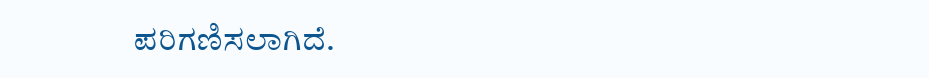ಪರಿಗಣಿಸಲಾಗಿದೆ.